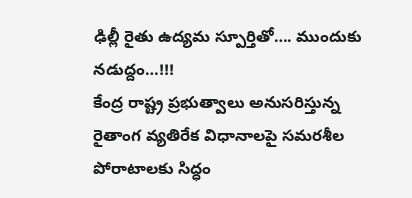ఢిల్లీ రైతు ఉద్యమ స్పూర్తితో…. ముందుకు నడుద్దం…!!!
కేంద్ర రాష్ట్ర ప్రభుత్వాలు అనుసరిస్తున్న రైతాంగ వ్యతిరేక విధానాలపై సమరశీల పోరాటాలకు సిద్ధం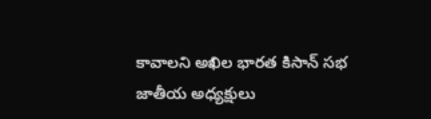కావాలని అఖిల భారత కిసాన్ సభ జాతీయ అధ్యక్షులు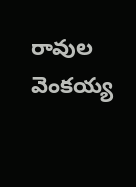రావుల వెంకయ్య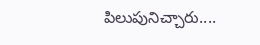పిలుపునిచ్చారు....